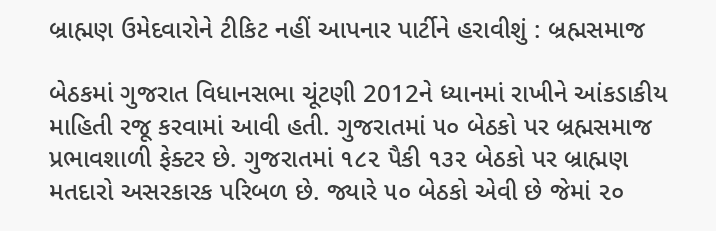બ્રાહ્મણ ઉમેદવારોને ટીકિટ નહીં આપનાર પાર્ટીને હરાવીશું : બ્રહ્મસમાજ

બેઠકમાં ગુજરાત વિધાનસભા ચૂંટણી 2012ને ધ્યાનમાં રાખીને આંકડાકીય માહિતી રજૂ કરવામાં આવી હતી. ગુજરાતમાં ૫૦ બેઠકો પર બ્રહ્મસમાજ પ્રભાવશાળી ફેક્ટર છે. ગુજરાતમાં ૧૮૨ પૈકી ૧૩૨ બેઠકો પર બ્રાહ્મણ મતદારો અસરકારક પરિબળ છે. જ્યારે ૫૦ બેઠકો એવી છે જેમાં ૨૦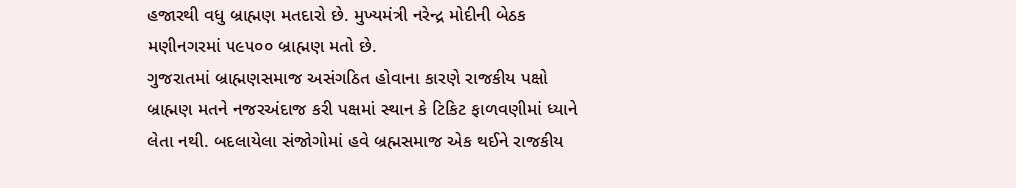હજારથી વધુ બ્રાહ્મણ મતદારો છે. મુખ્યમંત્રી નરેન્દ્ર મોદીની બેઠક મણીનગરમાં ૫૯૫૦૦ બ્રાહ્મણ મતો છે.
ગુજરાતમાં બ્રાહ્મણસમાજ અસંગઠિત હોવાના કારણે રાજકીય પક્ષો બ્રાહ્મણ મતને નજરઅંદાજ કરી પક્ષમાં સ્થાન કે ટિકિટ ફાળવણીમાં ધ્યાને લેતા નથી. બદલાયેલા સંજોગોમાં હવે બ્રહ્મસમાજ એક થઈને રાજકીય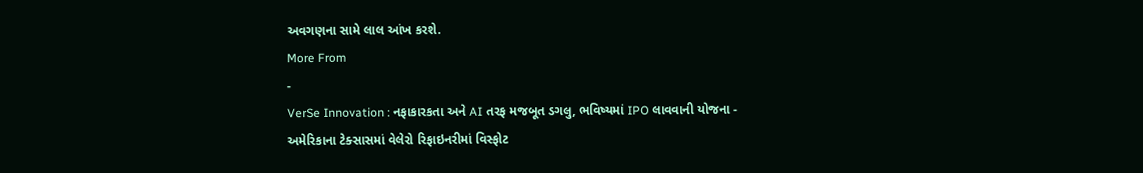અવગણના સામે લાલ આંખ કરશે.
More From
-
VerSe Innovation : નફાકારકતા અને AI તરફ મજબૂત ડગલુ, ભવિષ્યમાં IPO લાવવાની યોજના -
અમેરિકાના ટેક્સાસમાં વેલેરો રિફાઇનરીમાં વિસ્ફોટ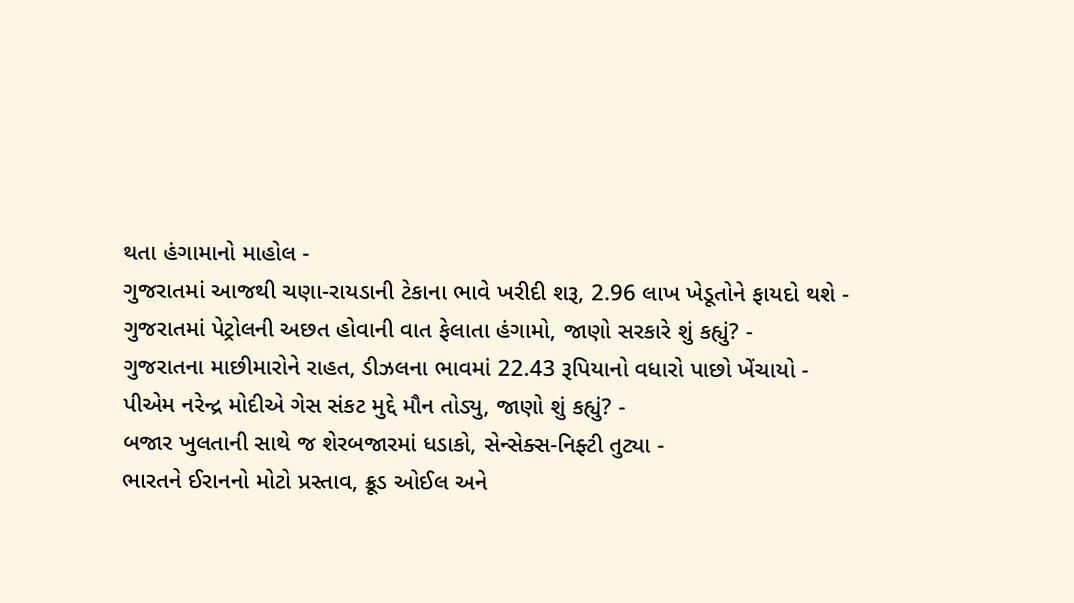થતા હંગામાનો માહોલ -
ગુજરાતમાં આજથી ચણા-રાયડાની ટેકાના ભાવે ખરીદી શરૂ, 2.96 લાખ ખેડૂતોને ફાયદો થશે -
ગુજરાતમાં પેટ્રોલની અછત હોવાની વાત ફેલાતા હંગામો, જાણો સરકારે શું કહ્યું? -
ગુજરાતના માછીમારોને રાહત, ડીઝલના ભાવમાં 22.43 રૂપિયાનો વધારો પાછો ખેંચાયો -
પીએમ નરેન્દ્ર મોદીએ ગેસ સંકટ મુદ્દે મૌન તોડ્યુ, જાણો શું કહ્યું? -
બજાર ખુલતાની સાથે જ શેરબજારમાં ધડાકો, સેન્સેક્સ-નિફ્ટી તુટ્યા -
ભારતને ઈરાનનો મોટો પ્રસ્તાવ, ક્રૂડ ઓઈલ અને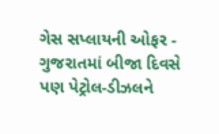ગેસ સપ્લાયની ઓફર -
ગુજરાતમાં બીજા દિવસે પણ પેટ્રોલ-ડીઝલને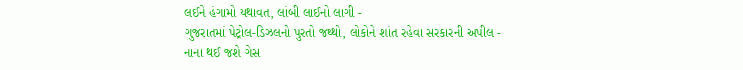લઈને હંગામો યથાવત, લાંબી લાઈનો લાગી -
ગુજરાતમાં પેટ્રોલ-ડિઝલનો પુરતો જથ્થો, લોકોને શાંત રહેવા સરકારની અપીલ -
નાના થઈ જશે ગેસ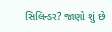સિલિન્ડર? જાણો શું છે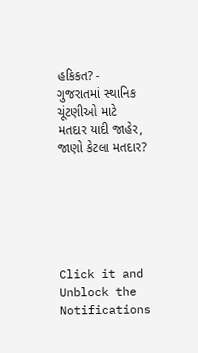હકિકત? -
ગુજરાતમાં સ્થાનિક ચૂંટણીઓ માટે મતદાર યાદી જાહેર, જાણો કેટલા મતદાર?






Click it and Unblock the Notifications